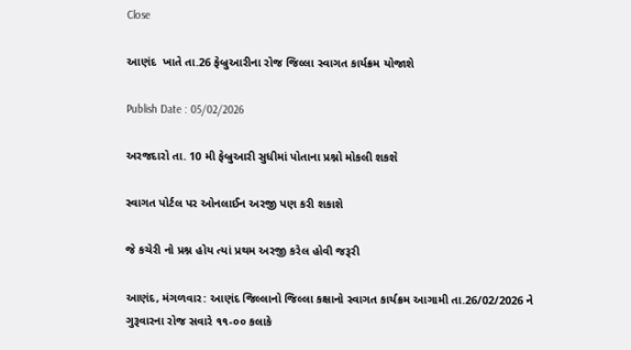Close

આણંદ  ખાતે તા.26 ફેબ્રુઆરીના રોજ જિલ્લા સ્વાગત કાર્યક્રમ યોજાશે

Publish Date : 05/02/2026

અરજદારો તા. 10 મી ફેબ્રુઆરી સુધીમાં પોતાના પ્રશ્નો મોકલી શકશે

સ્વાગત પોર્ટલ પર ઓનલાઈન અરજી પણ કરી શકાશે

જે કચેરી નો પ્રશ્ન હોય ત્યાં પ્રથમ અરજી કરેલ હોવી જરૂરી

આણંદ, મંગળવાર: આણંદ જિલ્લાનો જિલ્લા કક્ષાનો સ્વાગત કાર્યક્રમ આગામી તા.26/02/2026 ને ગુરૂવારના રોજ સવારે ૧૧-૦૦ કલાકે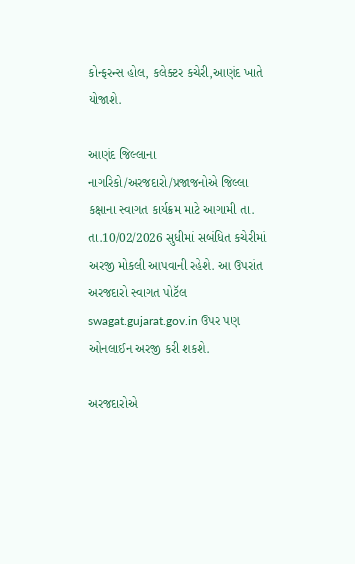કોન્ફરન્સ હોલ, કલેક્ટર કચેરી,આણંદ ખાતે યોજાશે.

આણંદ જિલ્લાના નાગરિકો/અરજદારો/પ્રજાજનોએ જિલ્લા કક્ષાના સ્વાગત કાર્યક્રમ માટે આગામી તા. તા.10/02/2026 સુધીમાં સબંધિત કચેરીમાં અરજી મોકલી આપવાની રહેશે. આ ઉપરાંત અરજદારો સ્વાગત પોટૅલ  swagat.gujarat.gov.in ઉપર પણ ઓનલાઈન અરજી કરી શકશે.

અરજદારોએ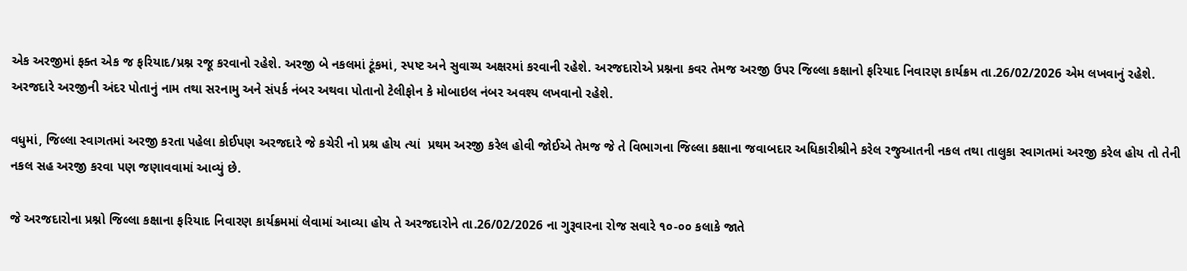એક અરજીમાં ફક્ત એક જ ફરિયાદ/પ્રશ્ન રજૂ કરવાનો રહેશે. અરજી બે નકલમાં ટૂંકમાં, સ્પષ્ટ અને સુવાચ્ય અક્ષરમાં કરવાની રહેશે. અરજદારોએ પ્રશ્નના કવર તેમજ અરજી ઉપર જિલ્લા કક્ષાનો ફરિયાદ નિવારણ કાર્યક્રમ તા.26/02/2026 એમ લખવાનું રહેશે. અરજદારે અરજીની અંદર પોતાનું નામ તથા સરનામુ અને સંપર્ક નંબર અથવા પોતાનો ટેલીફોન કે મોબાઇલ નંબર અવશ્ય લખવાનો રહેશે.

વધુમાં, જિલ્લા સ્વાગતમાં અરજી કરતા પહેલા કોઈપણ અરજદારે જે કચેરી નો પ્રશ્ર હોય ત્યાં  પ્રથમ અરજી કરેલ હોવી જોઈએ તેમજ જે તે વિભાગના જિલ્લા કક્ષાના જવાબદાર અધિકારીશ્રીને કરેલ રજુઆતની નકલ તથા તાલુકા સ્વાગતમાં અરજી કરેલ હોય તો તેની નકલ સહ અરજી કરવા પણ જણાવવામાં આવ્યું છે.

જે અરજદારોના પ્રશ્નો જિલ્લા કક્ષાના ફરિયાદ નિવારણ કાર્યક્રમમાં લેવામાં આવ્યા હોય તે અરજદારોને તા.26/02/2026 ના ગુરૂવારના રોજ સવારે ૧૦-૦૦ કલાકે જાતે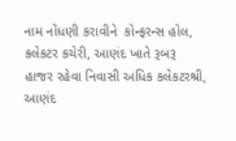નામ નોંધણી કરાવીને  કોન્ફરન્સ હોલ, કલેકટર કચેરી, આણંદ ખાતે રૂબરૂ  હાજર રહેવા નિવાસી અધિક કલેકટરશ્રી, આણંદ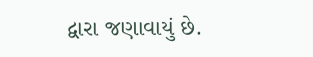દ્વારા જણાવાયું છે.